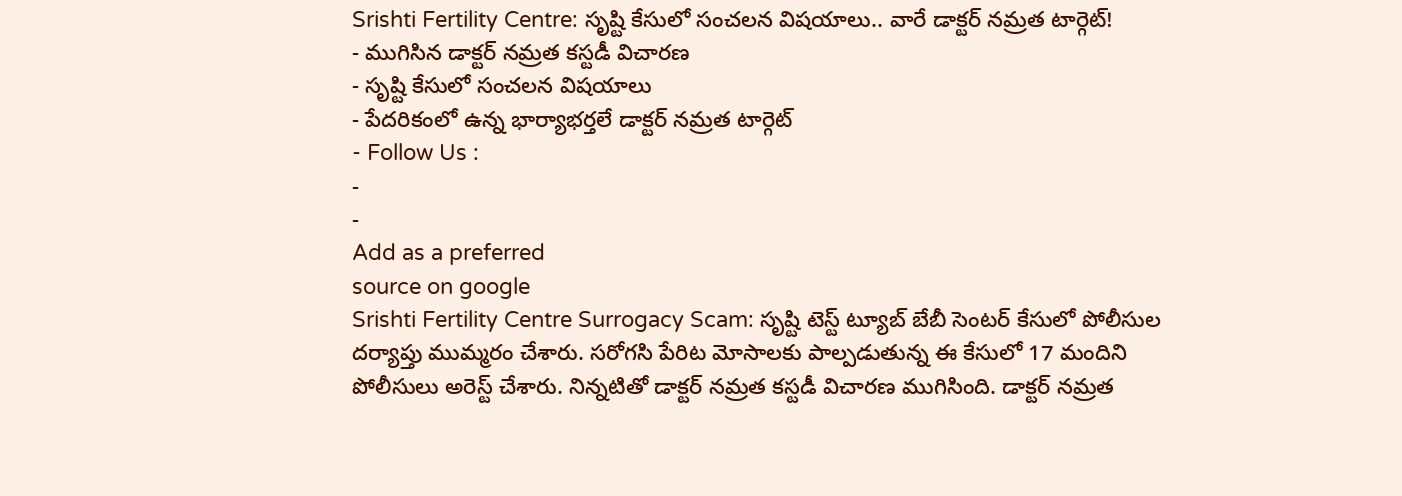Srishti Fertility Centre: సృష్టి కేసులో సంచలన విషయాలు.. వారే డాక్టర్ నమ్రత టార్గెట్!
- ముగిసిన డాక్టర్ నమ్రత కస్టడీ విచారణ
- సృష్టి కేసులో సంచలన విషయాలు
- పేదరికంలో ఉన్న భార్యాభర్తలే డాక్టర్ నమ్రత టార్గెట్
- Follow Us :
-
-
Add as a preferred
source on google
Srishti Fertility Centre Surrogacy Scam: సృష్టి టెస్ట్ ట్యూబ్ బేబీ సెంటర్ కేసులో పోలీసుల దర్యాప్తు ముమ్మరం చేశారు. సరోగసి పేరిట మోసాలకు పాల్పడుతున్న ఈ కేసులో 17 మందిని పోలీసులు అరెస్ట్ చేశారు. నిన్నటితో డాక్టర్ నమ్రత కస్టడీ విచారణ ముగిసింది. డాక్టర్ నమ్రత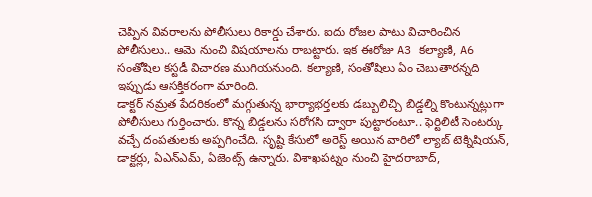చెప్పిన వివరాలను పోలీసులు రికార్డు చేశారు. ఐదు రోజల పాటు విచారించిన పోలీసులు.. ఆమె నుంచి విషయాలను రాబట్టారు. ఇక ఈరోజు A3 కల్యాణి, A6 సంతోషిల కస్టడీ విచారణ ముగియనుంది. కల్యాణి, సంతోషిలు ఏం చెబుతారన్నది ఇప్పుడు ఆసక్తికరంగా మారింది.
డాక్టర్ నమ్రత పేదరికంలో మగ్గుతున్న భార్యాభర్తలకు డబ్బులిచ్చి బిడ్డల్ని కొంటున్నట్లుగా పోలీసులు గుర్తించారు. కొన్న బిడ్డలను సరోగసి ద్వారా పుట్టారంటూ.. ఫెర్టిలిటీ సెంటర్కు వచ్చే దంపతులకు అప్పగించేది. సృష్టి కేసులో అరెస్ట్ అయిన వారిలో ల్యాబ్ టెక్నిషియన్, డాక్టర్లు, ఏఎన్ఎమ్, ఏజెంట్స్ ఉన్నారు. విశాఖపట్నం నుంచి హైదరాబాద్,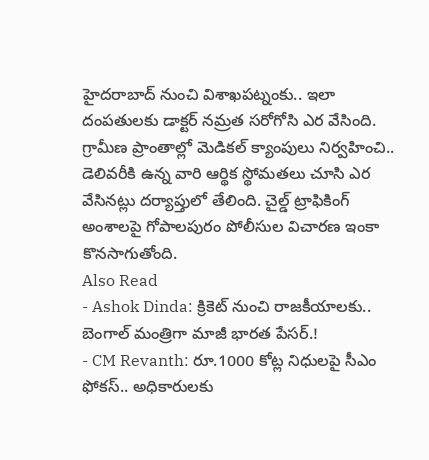హైదరాబాద్ నుంచి విశాఖపట్నంకు.. ఇలా దంపతులకు డాక్టర్ నమ్రత సరోగోసి ఎర వేసింది. గ్రామీణ ప్రాంతాల్లో మెడికల్ క్యాంపులు నిర్వహించి.. డెలివరీకి ఉన్న వారి ఆర్థిక స్థోమతలు చూసి ఎర వేసినట్లు దర్యాప్తులో తేలింది. చైల్డ్ ట్రాఫికింగ్ అంశాలపై గోపాలపురం పోలీసుల విచారణ ఇంకా కొనసాగుతోంది.
Also Read
- Ashok Dinda: క్రికెట్ నుంచి రాజకీయాలకు.. బెంగాల్ మంత్రిగా మాజీ భారత పేసర్.!
- CM Revanth: రూ.1000 కోట్ల నిధులపై సీఎం ఫోకస్.. అధికారులకు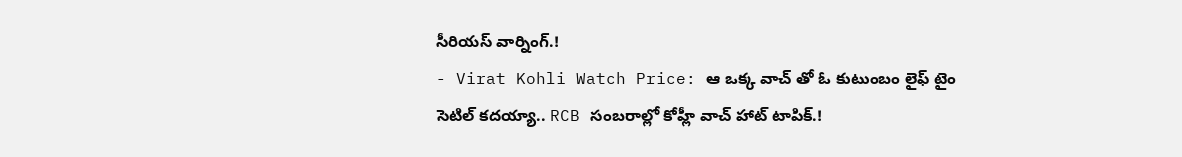సీరియస్ వార్నింగ్.!
- Virat Kohli Watch Price: ఆ ఒక్క వాచ్ తో ఓ కుటుంబం లైఫ్ టైం సెటిల్ కదయ్యా.. RCB సంబరాల్లో కోహ్లీ వాచ్ హాట్ టాపిక్.!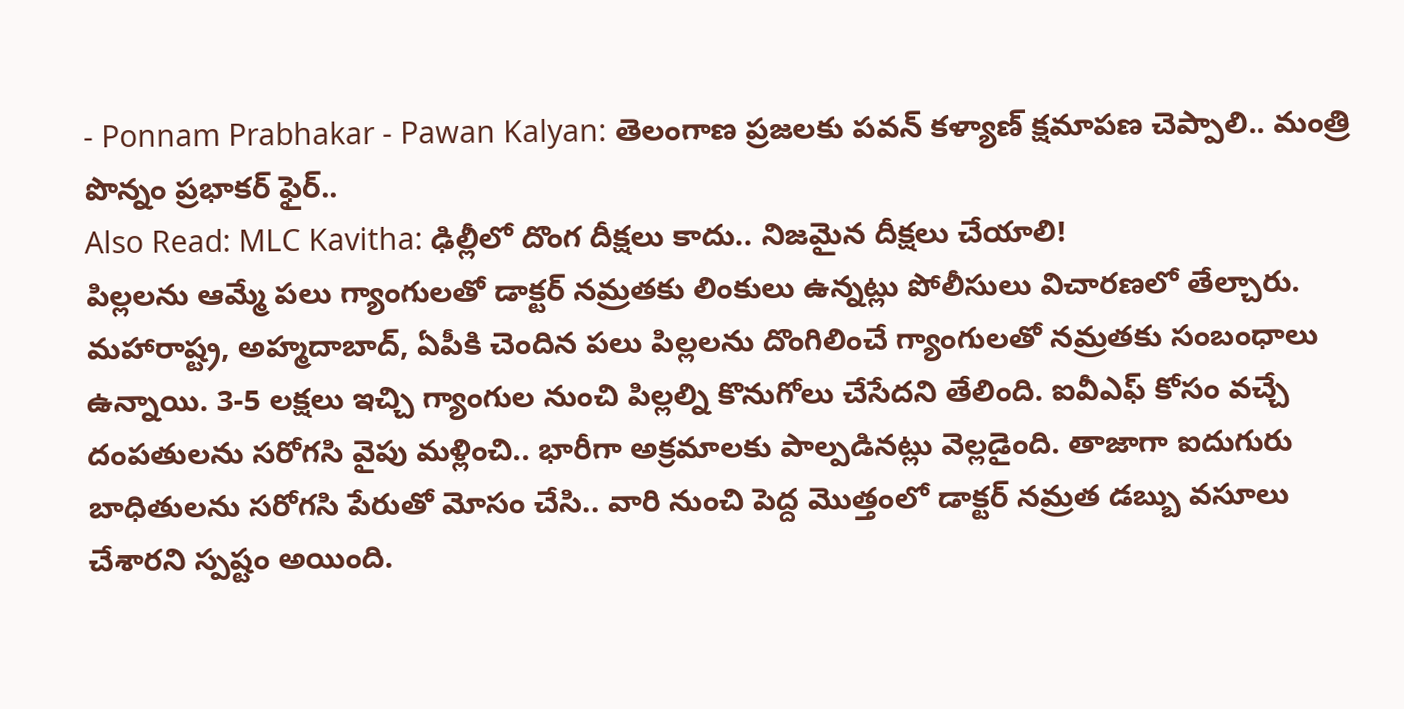- Ponnam Prabhakar - Pawan Kalyan: తెలంగాణ ప్రజలకు పవన్ కళ్యాణ్ క్షమాపణ చెప్పాలి.. మంత్రి పొన్నం ప్రభాకర్ ఫైర్..
Also Read: MLC Kavitha: ఢిల్లీలో దొంగ దీక్షలు కాదు.. నిజమైన దీక్షలు చేయాలి!
పిల్లలను ఆమ్మే పలు గ్యాంగులతో డాక్టర్ నమ్రతకు లింకులు ఉన్నట్లు పోలీసులు విచారణలో తేల్చారు. మహారాష్ట్ర, అహ్మదాబాద్, ఏపీకి చెందిన పలు పిల్లలను దొంగిలించే గ్యాంగులతో నమ్రతకు సంబంధాలు ఉన్నాయి. 3-5 లక్షలు ఇచ్చి గ్యాంగుల నుంచి పిల్లల్ని కొనుగోలు చేసేదని తేలింది. ఐవీఎఫ్ కోసం వచ్చే దంపతులను సరోగసి వైపు మళ్లించి.. భారీగా అక్రమాలకు పాల్పడినట్లు వెల్లడైంది. తాజాగా ఐదుగురు బాధితులను సరోగసి పేరుతో మోసం చేసి.. వారి నుంచి పెద్ద మొత్తంలో డాక్టర్ నమ్రత డబ్బు వసూలు చేశారని స్పష్టం అయింది.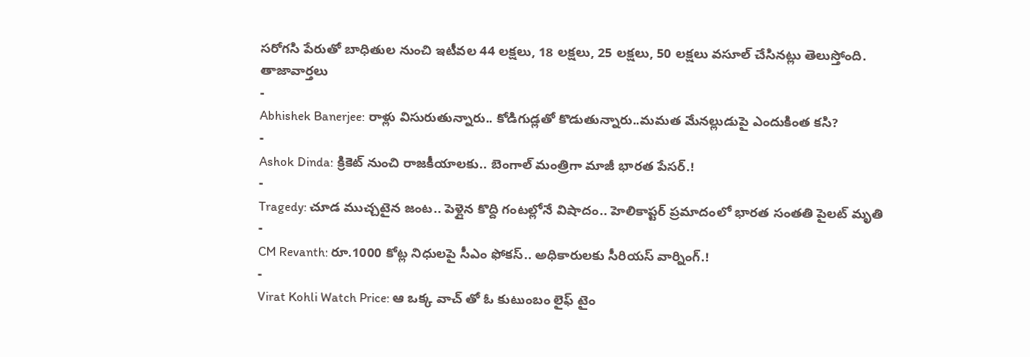సరోగసి పేరుతో బాధితుల నుంచి ఇటీవల 44 లక్షలు, 18 లక్షలు, 25 లక్షలు, 50 లక్షలు వసూల్ చేసినట్లు తెలుస్తోంది.
తాజావార్తలు
-
Abhishek Banerjee: రాళ్లు విసురుతున్నారు.. కోడిగుడ్లతో కొడుతున్నారు..మమత మేనల్లుడుపై ఎందుకింత కసి?
-
Ashok Dinda: క్రికెట్ నుంచి రాజకీయాలకు.. బెంగాల్ మంత్రిగా మాజీ భారత పేసర్.!
-
Tragedy: చూడ ముచ్చటైన జంట.. పెళ్లైన కొద్ది గంటల్లోనే విషాదం.. హెలికాప్టర్ ప్రమాదంలో భారత సంతతి పైలట్ మృతి
-
CM Revanth: రూ.1000 కోట్ల నిధులపై సీఎం ఫోకస్.. అధికారులకు సీరియస్ వార్నింగ్.!
-
Virat Kohli Watch Price: ఆ ఒక్క వాచ్ తో ఓ కుటుంబం లైఫ్ టైం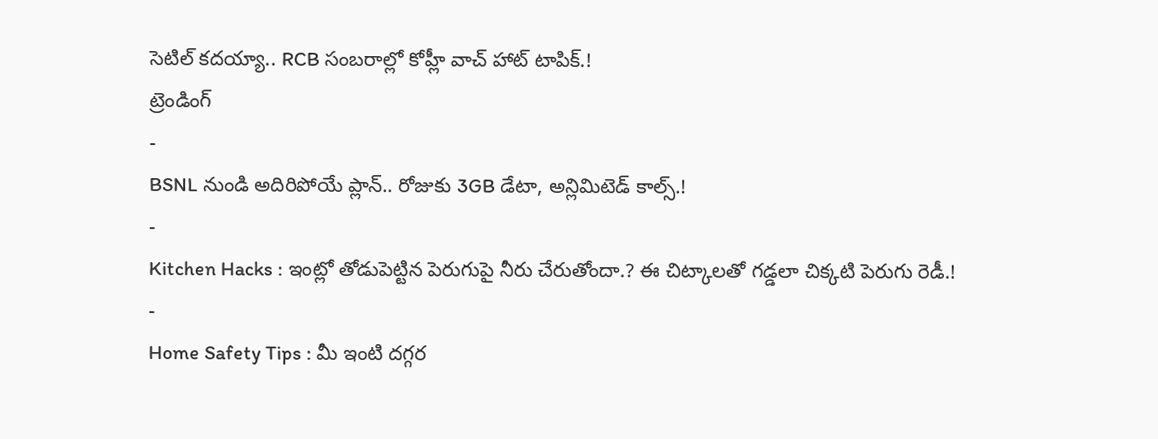సెటిల్ కదయ్యా.. RCB సంబరాల్లో కోహ్లీ వాచ్ హాట్ టాపిక్.!
ట్రెండింగ్
-
BSNL నుండి అదిరిపోయే ప్లాన్.. రోజుకు 3GB డేటా, అన్లిమిటెడ్ కాల్స్.!
-
Kitchen Hacks : ఇంట్లో తోడుపెట్టిన పెరుగుపై నీరు చేరుతోందా.? ఈ చిట్కాలతో గడ్డలా చిక్కటి పెరుగు రెడీ.!
-
Home Safety Tips : మీ ఇంటి దగ్గర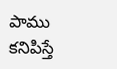పాము కనిపిస్తే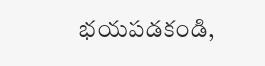భయపడకండి,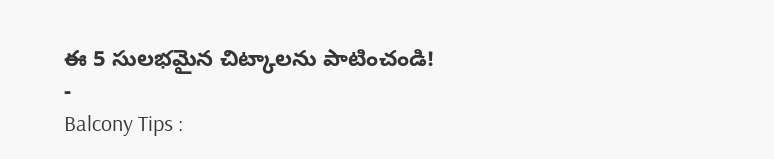ఈ 5 సులభమైన చిట్కాలను పాటించండి!
-
Balcony Tips :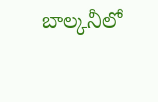బాల్కనీలో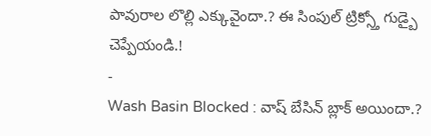పావురాల లొల్లి ఎక్కువైందా.? ఈ సింపుల్ ట్రిక్స్తో గుడ్బై చెప్పేయండి.!
-
Wash Basin Blocked : వాష్ బేసిన్ బ్లాక్ అయిందా.?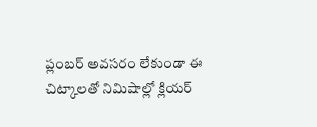ప్లంబర్ అవసరం లేకుండా ఈ చిట్కాలతో నిమిషాల్లో క్లియర్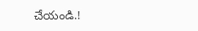చేయండి.!